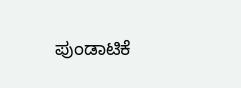ಪುಂಡಾಟಿಕೆ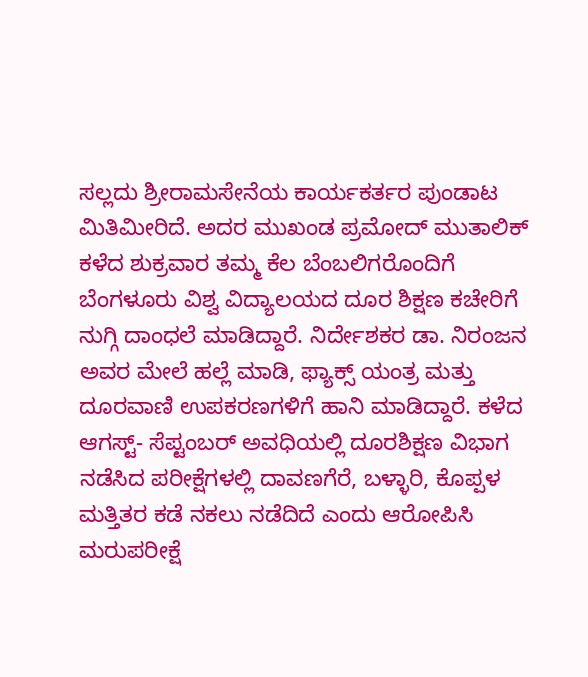ಸಲ್ಲದು ಶ್ರೀರಾಮಸೇನೆಯ ಕಾರ್ಯಕರ್ತರ ಪುಂಡಾಟ ಮಿತಿಮೀರಿದೆ. ಅದರ ಮುಖಂಡ ಪ್ರಮೋದ್ ಮುತಾಲಿಕ್ ಕಳೆದ ಶುಕ್ರವಾರ ತಮ್ಮ ಕೆಲ ಬೆಂಬಲಿಗರೊಂದಿಗೆ ಬೆಂಗಳೂರು ವಿಶ್ವ ವಿದ್ಯಾಲಯದ ದೂರ ಶಿಕ್ಷಣ ಕಚೇರಿಗೆ ನುಗ್ಗಿ ದಾಂಧಲೆ ಮಾಡಿದ್ದಾರೆ. ನಿರ್ದೇಶಕರ ಡಾ. ನಿರಂಜನ ಅವರ ಮೇಲೆ ಹಲ್ಲೆ ಮಾಡಿ, ಫ್ಯಾಕ್ಸ್ ಯಂತ್ರ ಮತ್ತು ದೂರವಾಣಿ ಉಪಕರಣಗಳಿಗೆ ಹಾನಿ ಮಾಡಿದ್ದಾರೆ. ಕಳೆದ ಆಗಸ್ಟ್- ಸೆಪ್ಟಂಬರ್ ಅವಧಿಯಲ್ಲಿ ದೂರಶಿಕ್ಷಣ ವಿಭಾಗ ನಡೆಸಿದ ಪರೀಕ್ಷೆಗಳಲ್ಲಿ ದಾವಣಗೆರೆ, ಬಳ್ಳಾರಿ, ಕೊಪ್ಪಳ ಮತ್ತಿತರ ಕಡೆ ನಕಲು ನಡೆದಿದೆ ಎಂದು ಆರೋಪಿಸಿ ಮರುಪರೀಕ್ಷೆ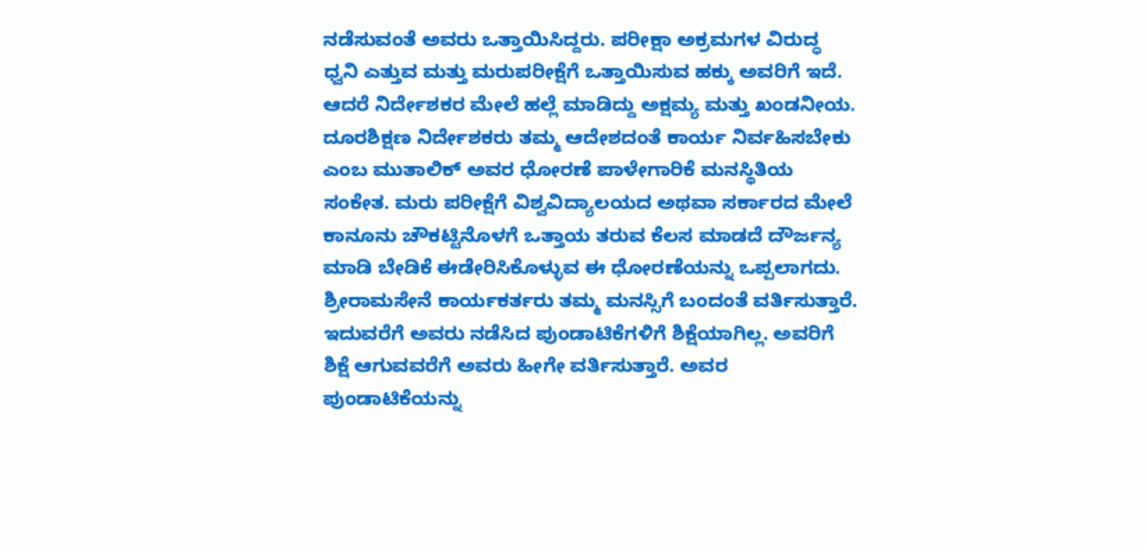ನಡೆಸುವಂತೆ ಅವರು ಒತ್ತಾಯಿಸಿದ್ದರು. ಪರೀಕ್ಷಾ ಅಕ್ರಮಗಳ ವಿರುದ್ಧ ಧ್ವನಿ ಎತ್ತುವ ಮತ್ತು ಮರುಪರೀಕ್ಷೆಗೆ ಒತ್ತಾಯಿಸುವ ಹಕ್ಕು ಅವರಿಗೆ ಇದೆ. ಆದರೆ ನಿರ್ದೇಶಕರ ಮೇಲೆ ಹಲ್ಲೆ ಮಾಡಿದ್ದು ಅಕ್ಷಮ್ಯ ಮತ್ತು ಖಂಡನೀಯ. ದೂರಶಿಕ್ಷಣ ನಿರ್ದೇಶಕರು ತಮ್ಮ ಆದೇಶದಂತೆ ಕಾರ್ಯ ನಿರ್ವಹಿಸಬೇಕು ಎಂಬ ಮುತಾಲಿಕ್ ಅವರ ಧೋರಣೆ ಪಾಳೇಗಾರಿಕೆ ಮನಸ್ಥಿತಿಯ ಸಂಕೇತ. ಮರು ಪರೀಕ್ಷೆಗೆ ವಿಶ್ವವಿದ್ಯಾಲಯದ ಅಥವಾ ಸರ್ಕಾರದ ಮೇಲೆ ಕಾನೂನು ಚೌಕಟ್ಟಿನೊಳಗೆ ಒತ್ತಾಯ ತರುವ ಕೆಲಸ ಮಾಡದೆ ದೌರ್ಜನ್ಯ ಮಾಡಿ ಬೇಡಿಕೆ ಈಡೇರಿಸಿಕೊಳ್ಳುವ ಈ ಧೋರಣೆಯನ್ನು ಒಪ್ಪಲಾಗದು. ಶ್ರೀರಾಮಸೇನೆ ಕಾರ್ಯಕರ್ತರು ತಮ್ಮ ಮನಸ್ಸಿಗೆ ಬಂದಂತೆ ವರ್ತಿಸುತ್ತಾರೆ. ಇದುವರೆಗೆ ಅವರು ನಡೆಸಿದ ಪುಂಡಾಟಿಕೆಗಳಿಗೆ ಶಿಕ್ಷೆಯಾಗಿಲ್ಲ. ಅವರಿಗೆ ಶಿಕ್ಷೆ ಆಗುವವರೆಗೆ ಅವರು ಹೀಗೇ ವರ್ತಿಸುತ್ತಾರೆ. ಅವರ ಪುಂಡಾಟಿಕೆಯನ್ನು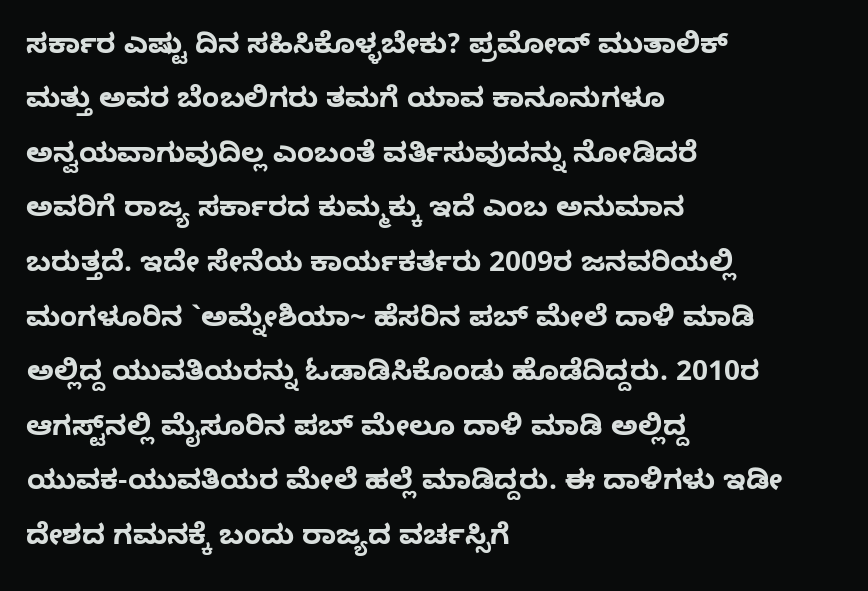ಸರ್ಕಾರ ಎಷ್ಟು ದಿನ ಸಹಿಸಿಕೊಳ್ಳಬೇಕು? ಪ್ರಮೋದ್ ಮುತಾಲಿಕ್ ಮತ್ತು ಅವರ ಬೆಂಬಲಿಗರು ತಮಗೆ ಯಾವ ಕಾನೂನುಗಳೂ ಅನ್ವಯವಾಗುವುದಿಲ್ಲ ಎಂಬಂತೆ ವರ್ತಿಸುವುದನ್ನು ನೋಡಿದರೆ ಅವರಿಗೆ ರಾಜ್ಯ ಸರ್ಕಾರದ ಕುಮ್ಮಕ್ಕು ಇದೆ ಎಂಬ ಅನುಮಾನ ಬರುತ್ತದೆ. ಇದೇ ಸೇನೆಯ ಕಾರ್ಯಕರ್ತರು 2009ರ ಜನವರಿಯಲ್ಲಿ ಮಂಗಳೂರಿನ `ಅಮ್ನೇಶಿಯಾ~ ಹೆಸರಿನ ಪಬ್ ಮೇಲೆ ದಾಳಿ ಮಾಡಿ ಅಲ್ಲಿದ್ದ ಯುವತಿಯರನ್ನು ಓಡಾಡಿಸಿಕೊಂಡು ಹೊಡೆದಿದ್ದರು. 2010ರ ಆಗಸ್ಟ್‌ನಲ್ಲಿ ಮೈಸೂರಿನ ಪಬ್ ಮೇಲೂ ದಾಳಿ ಮಾಡಿ ಅಲ್ಲಿದ್ದ ಯುವಕ-ಯುವತಿಯರ ಮೇಲೆ ಹಲ್ಲೆ ಮಾಡಿದ್ದರು. ಈ ದಾಳಿಗಳು ಇಡೀ ದೇಶದ ಗಮನಕ್ಕೆ ಬಂದು ರಾಜ್ಯದ ವರ್ಚಸ್ಸಿಗೆ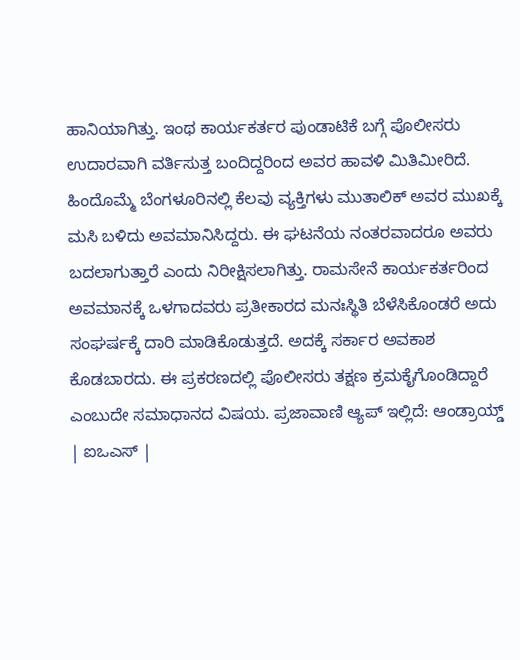ಹಾನಿಯಾಗಿತ್ತು. ಇಂಥ ಕಾರ್ಯಕರ್ತರ ಪುಂಡಾಟಿಕೆ ಬಗ್ಗೆ ಪೊಲೀಸರು ಉದಾರವಾಗಿ ವರ್ತಿಸುತ್ತ ಬಂದಿದ್ದರಿಂದ ಅವರ ಹಾವಳಿ ಮಿತಿಮೀರಿದೆ. ಹಿಂದೊಮ್ಮೆ ಬೆಂಗಳೂರಿನಲ್ಲಿ ಕೆಲವು ವ್ಯಕ್ತಿಗಳು ಮುತಾಲಿಕ್ ಅವರ ಮುಖಕ್ಕೆ ಮಸಿ ಬಳಿದು ಅವಮಾನಿಸಿದ್ದರು. ಈ ಘಟನೆಯ ನಂತರವಾದರೂ ಅವರು ಬದಲಾಗುತ್ತಾರೆ ಎಂದು ನಿರೀಕ್ಷಿಸಲಾಗಿತ್ತು. ರಾಮಸೇನೆ ಕಾರ್ಯಕರ್ತರಿಂದ ಅವಮಾನಕ್ಕೆ ಒಳಗಾದವರು ಪ್ರತೀಕಾರದ ಮನಃಸ್ಥಿತಿ ಬೆಳೆಸಿಕೊಂಡರೆ ಅದು ಸಂಘರ್ಷಕ್ಕೆ ದಾರಿ ಮಾಡಿಕೊಡುತ್ತದೆ. ಅದಕ್ಕೆ ಸರ್ಕಾರ ಅವಕಾಶ ಕೊಡಬಾರದು. ಈ ಪ್ರಕರಣದಲ್ಲಿ ಪೊಲೀಸರು ತಕ್ಷಣ ಕ್ರಮಕೈಗೊಂಡಿದ್ದಾರೆ ಎಂಬುದೇ ಸಮಾಧಾನದ ವಿಷಯ. ಪ್ರಜಾವಾಣಿ ಆ್ಯಪ್ ಇಲ್ಲಿದೆ: ಆಂಡ್ರಾಯ್ಡ್ | ಐಒಎಸ್ |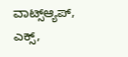ವಾಟ್ಸ್ಆ್ಯಪ್, ಎಕ್ಸ್,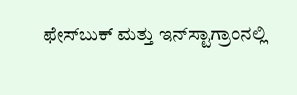ಫೇಸ್‌ಬುಕ್ ಮತ್ತು ಇನ್‌ಸ್ಟಾಗ್ರಾಂನಲ್ಲಿ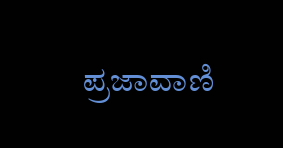ಪ್ರಜಾವಾಣಿ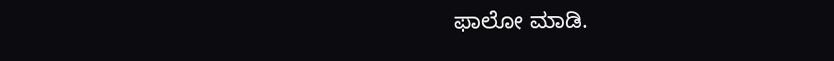ಫಾಲೋ ಮಾಡಿ.